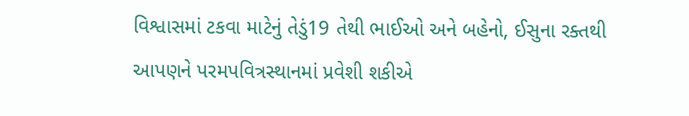વિશ્વાસમાં ટકવા માટેનું તેડું19 તેથી ભાઈઓ અને બહેનો, ઈસુના રક્તથી આપણને પરમપવિત્રસ્થાનમાં પ્રવેશી શકીએ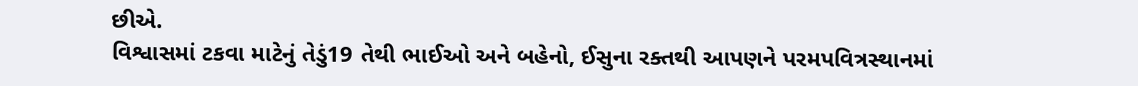છીએ.
વિશ્વાસમાં ટકવા માટેનું તેડું19 તેથી ભાઈઓ અને બહેનો, ઈસુના રક્તથી આપણને પરમપવિત્રસ્થાનમાં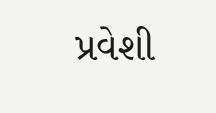પ્રવેશી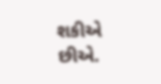શકીએ છીએ.